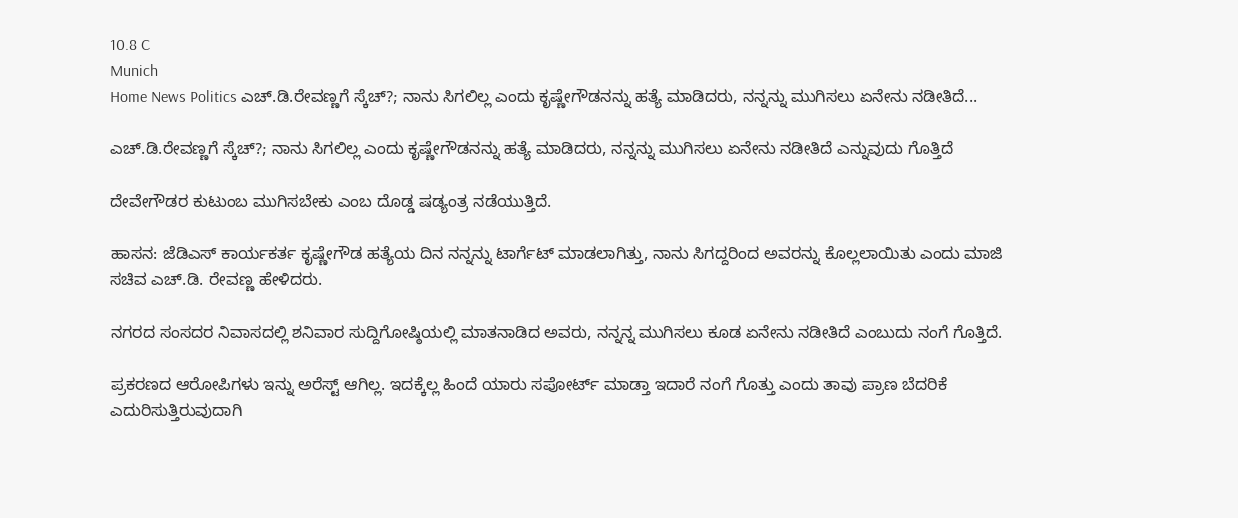10.8 C
Munich
Home News Politics ಎಚ್.ಡಿ.ರೇವಣ್ಣಗೆ ಸ್ಕೆಚ್?; ನಾನು ಸಿಗಲಿಲ್ಲ ಎಂದು ಕೃಷ್ಣೇಗೌಡನನ್ನು ಹತ್ಯೆ ಮಾಡಿದರು, ನನ್ನನ್ನು ಮುಗಿಸಲು ಏನೇನು ನಡೀತಿದೆ...

ಎಚ್.ಡಿ.ರೇವಣ್ಣಗೆ ಸ್ಕೆಚ್?; ನಾನು ಸಿಗಲಿಲ್ಲ ಎಂದು ಕೃಷ್ಣೇಗೌಡನನ್ನು ಹತ್ಯೆ ಮಾಡಿದರು, ನನ್ನನ್ನು ಮುಗಿಸಲು ಏನೇನು ನಡೀತಿದೆ ಎನ್ನುವುದು ಗೊತ್ತಿದೆ

ದೇವೇಗೌಡರ ಕುಟುಂಬ ಮುಗಿಸಬೇಕು ಎಂಬ ದೊಡ್ಡ ಷಡ್ಯಂತ್ರ ನಡೆಯುತ್ತಿದೆ.

ಹಾಸನ: ಜೆಡಿಎಸ್ ಕಾರ್ಯಕರ್ತ ಕೃಷ್ಣೇಗೌಡ ಹತ್ಯೆಯ ದಿನ ನನ್ನನ್ನು ಟಾರ್ಗೆಟ್ ಮಾಡಲಾಗಿತ್ತು, ನಾನು ಸಿಗದ್ದರಿಂದ ಅವರನ್ನು ಕೊಲ್ಲಲಾಯಿತು ಎಂದು ಮಾಜಿ ಸಚಿವ ಎಚ್.ಡಿ. ರೇವಣ್ಣ ಹೇಳಿದರು.

ನಗರದ ಸಂಸದರ ನಿವಾಸದಲ್ಲಿ ಶನಿವಾರ ಸುದ್ದಿಗೋಷ್ಠಿಯಲ್ಲಿ ಮಾತನಾಡಿದ ಅವರು, ನನ್ನನ್ನ ಮುಗಿಸಲು ಕೂಡ ಏನೇನು ನಡೀತಿದೆ ಎಂಬುದು ನಂಗೆ ಗೊತ್ತಿದೆ.

ಪ್ರಕರಣದ ಆರೋಪಿಗಳು ಇನ್ನು ಅರೆಸ್ಟ್ ಆಗಿಲ್ಲ. ಇದಕ್ಕೆಲ್ಲ ಹಿಂದೆ ಯಾರು ಸಪೋರ್ಟ್ ಮಾಡ್ತಾ ಇದಾರೆ ನಂಗೆ ಗೊತ್ತು ಎಂದು ತಾವು ಪ್ರಾಣ ಬೆದರಿಕೆ ಎದುರಿಸುತ್ತಿರುವುದಾಗಿ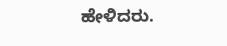ಹೇಳಿದರು.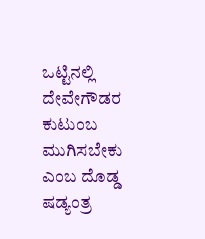ಒಟ್ಟಿನಲ್ಲಿ ದೇವೇಗೌಡರ ಕುಟುಂಬ ಮುಗಿಸಬೇಕು ಎಂಬ ದೊಡ್ಡ ಷಡ್ಯಂತ್ರ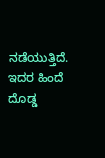ನಡೆಯುತ್ತಿದೆ. ಇದರ ಹಿಂದೆ ದೊಡ್ಡ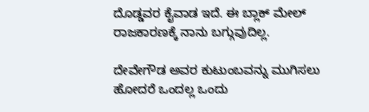ದೊಡ್ಡವರ ಕೈವಾಡ ಇದೆ. ಈ ಬ್ಲಾಕ್ ಮೇಲ್ ರಾಜಕಾರಣಕ್ಕೆ ನಾನು ಬಗ್ಗುವುದಿಲ್ಲ.

ದೇವೇಗೌಡ ಅವರ ಕುಟುಂಬವನ್ನು ಮುಗಿಸಲು ಹೋದರೆ ಒಂದಲ್ಲ ಒಂದು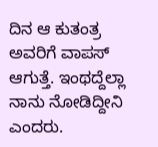ದಿನ ಆ ಕುತಂತ್ರ ಅವರಿಗೆ ವಾಪಸ್ ಆಗುತ್ತೆ. ಇಂಥದ್ದೆಲ್ಲಾ ನಾನು ನೋಡಿದ್ದೀನಿ ಎಂದರು.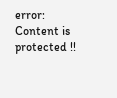error: Content is protected !!